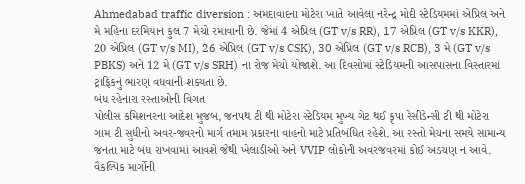Ahmedabad traffic diversion : અમદાવાદના મોટેરા ખાતે આવેલા નરેન્દ્ર મોદી સ્ટેડિયમમાં એપ્રિલ અને મે મહિના દરમિયાન કુલ 7 મેચો રમાવાની છે. જેમાં 4 એપ્રિલ (GT v/s RR), 17 એપ્રિલ (GT v/s KKR), 20 એપ્રિલ (GT v/s MI), 26 એપ્રિલ (GT v/s CSK), 30 એપ્રિલ (GT v/s RCB), 3 મે (GT v/s PBKS) અને 12 મે (GT v/s SRH) ના રોજ મેચો યોજાશે. આ દિવસોમાં સ્ટેડિયમની આસપાસના વિસ્તારમાં ટ્રાફિકનું ભારણ વધવાની શક્યતા છે.
બંધ રહેનારા રસ્તાઓની વિગત
પોલીસ કમિશનરના આદેશ મુજબ, જનપથ ટી થી મોટેરા સ્ટેડિયમ મુખ્ય ગેટ થઈ કૃપા રેસીડેન્સી ટી થી મોટેરા ગામ ટી સુધીનો અવર-જવરનો માર્ગ તમામ પ્રકારના વાહનો માટે પ્રતિબંધિત રહેશે. આ રસ્તો મેચના સમયે સામાન્ય જનતા માટે બંધ રાખવામાં આવશે જેથી ખેલાડીઓ અને VVIP લોકોની અવરજવરમાં કોઈ અડચણ ન આવે.
વૈકલ્પિક માર્ગોની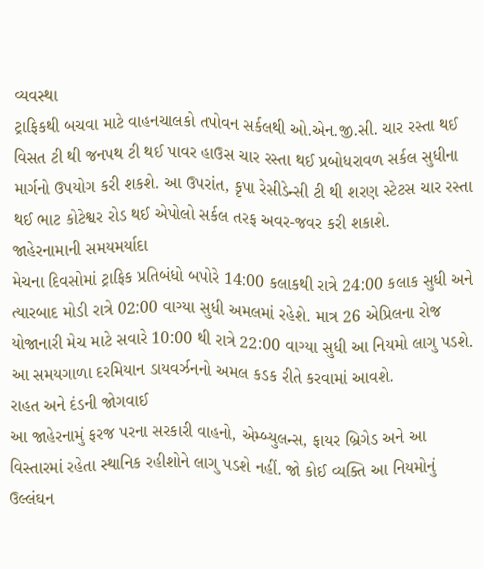વ્યવસ્થા
ટ્રાફિકથી બચવા માટે વાહનચાલકો તપોવન સર્કલથી ઓ.એન.જી.સી. ચાર રસ્તા થઈ વિસત ટી થી જનપથ ટી થઈ પાવર હાઉસ ચાર રસ્તા થઈ પ્રબોધરાવળ સર્કલ સુધીના માર્ગનો ઉપયોગ કરી શકશે. આ ઉપરાંત, કૃપા રેસીડેન્સી ટી થી શરણ સ્ટેટસ ચાર રસ્તા થઈ ભાટ કોટેશ્વર રોડ થઈ એપોલો સર્કલ તરફ અવર-જવર કરી શકાશે.
જાહેરનામાની સમયમર્યાદા
મેચના દિવસોમાં ટ્રાફિક પ્રતિબંધો બપોરે 14:00 કલાકથી રાત્રે 24:00 કલાક સુધી અને ત્યારબાદ મોડી રાત્રે 02:00 વાગ્યા સુધી અમલમાં રહેશે. માત્ર 26 એપ્રિલના રોજ યોજાનારી મેચ માટે સવારે 10:00 થી રાત્રે 22:00 વાગ્યા સુધી આ નિયમો લાગુ પડશે. આ સમયગાળા દરમિયાન ડાયવર્ઝનનો અમલ કડક રીતે કરવામાં આવશે.
રાહત અને દંડની જોગવાઈ
આ જાહેરનામું ફરજ પરના સરકારી વાહનો, એમ્બ્યુલન્સ, ફાયર બ્રિગેડ અને આ વિસ્તારમાં રહેતા સ્થાનિક રહીશોને લાગુ પડશે નહીં. જો કોઈ વ્યક્તિ આ નિયમોનું ઉલ્લંઘન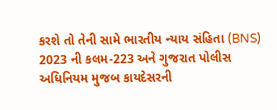કરશે તો તેની સામે ભારતીય ન્યાય સંહિતા (BNS) 2023 ની કલમ-223 અને ગુજરાત પોલીસ અધિનિયમ મુજબ કાયદેસરની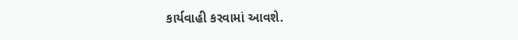કાર્યવાહી કરવામાં આવશે.